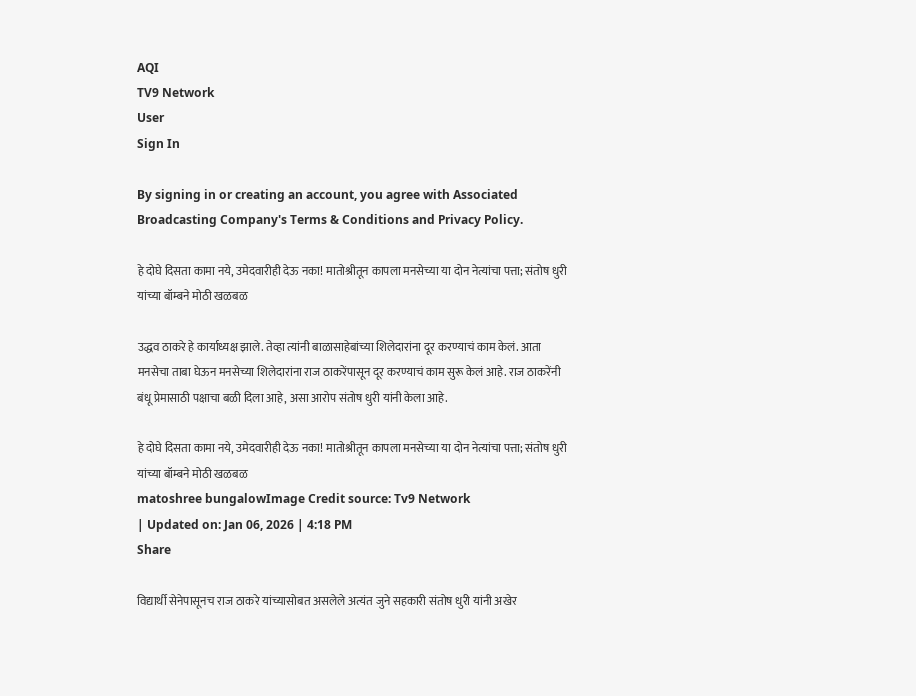AQI
TV9 Network
User
Sign In

By signing in or creating an account, you agree with Associated Broadcasting Company's Terms & Conditions and Privacy Policy.

हे दोघे दिसता कामा नये, उमेदवारीही देऊ नका! मातोश्रीतून कापला मनसेच्या या दोन नेत्यांचा पत्ता; संतोष धुरी यांच्या बॉम्बने मोठी खळबळ

उद्धव ठाकरे हे कार्याध्यक्ष झाले. तेव्हा त्यांनी बाळासाहेबांच्या शिलेदारांना दूर करण्याचं काम केलं. आता मनसेचा ताबा घेऊन मनसेच्या शिलेदारांना राज ठाकरेंपासून दूर करण्याचं काम सुरू केलं आहे. राज ठाकरेंनी बंधू प्रेमासाठी पक्षाचा बळी दिला आहे, असा आरोप संतोष धुरी यांनी केला आहे.

हे दोघे दिसता कामा नये, उमेदवारीही देऊ नका! मातोश्रीतून कापला मनसेच्या या दोन नेत्यांचा पत्ता; संतोष धुरी यांच्या बॉम्बने मोठी खळबळ
matoshree bungalowImage Credit source: Tv9 Network
| Updated on: Jan 06, 2026 | 4:18 PM
Share

विद्यार्थी सेनेपासूनच राज ठाकरे यांच्यासोबत असलेले अत्यंत जुने सहकारी संतोष धुरी यांनी अखेर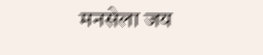मनसेला जय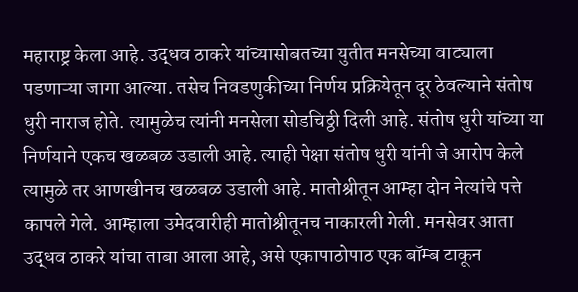महाराष्ट्र केला आहे. उद्धव ठाकरे यांच्यासोबतच्या युतीत मनसेच्या वाट्याला पडणाऱ्या जागा आल्या. तसेच निवडणुकीच्या निर्णय प्रक्रियेतून दूर ठेवल्याने संतोष धुरी नाराज होते. त्यामुळेच त्यांनी मनसेला सोडचिठ्ठी दिली आहे. संतोष धुरी यांच्या या निर्णयाने एकच खळबळ उडाली आहे. त्याही पेक्षा संतोष धुरी यांनी जे आरोप केले त्यामुळे तर आणखीनच खळबळ उडाली आहे. मातोश्रीतून आम्हा दोन नेत्यांचे पत्ते कापले गेले. आम्हाला उमेदवारीही मातोश्रीतूनच नाकारली गेली. मनसेवर आता उद्धव ठाकरे यांचा ताबा आला आहे, असे एकापाठोपाठ एक बॉम्ब टाकून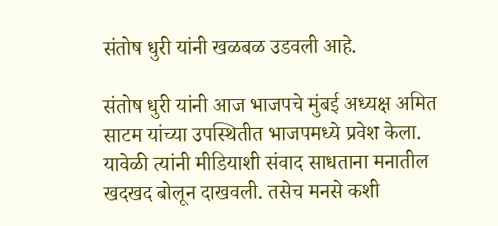संतोष धुरी यांनी खळबळ उडवली आहे.

संतोष धुरी यांनी आज भाजपचे मुंबई अध्यक्ष अमित साटम यांच्या उपस्थितीत भाजपमध्ये प्रवेश केला. यावेळी त्यांनी मीडियाशी संवाद साधताना मनातील खदखद बोलून दाखवली. तसेच मनसे कशी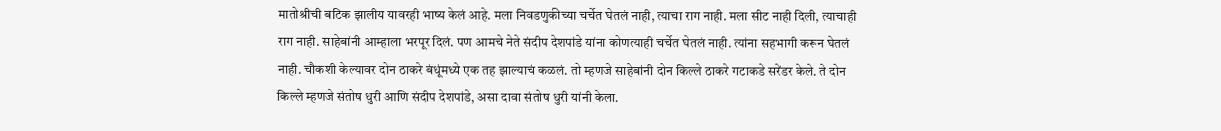मातोश्रीची बटिक झालीय यावरही भाष्य केलं आहे. मला निवडणुकीच्या चर्चेत घेतलं नाही, त्याचा राग नाही. मला सीट नाही दिली, त्याचाही राग नाही. साहेबांनी आम्हाला भरपूर दिलं. पण आमचे नेते संदीप देशपांडे यांना कोणत्याही चर्चेत घेतलं नाही. त्यांना सहभागी करून घेतलं नाही. चौकशी केल्यावर दोन ठाकरे बंधूंमध्ये एक तह झाल्याचं कळलं. तो म्हणजे साहेबांनी दोन किल्ले ठाकरे गटाकडे सरेंडर केले. ते दोन किल्ले म्हणजे संतोष धुरी आणि संदीप देशपांडे, असा दावा संतोष धुरी यांनी केला.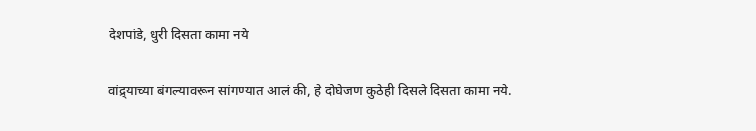देशपांडे, धुरी दिसता कामा नये

वांद्र्याच्या बंगल्यावरून सांगण्यात आलं की, हे दोघेजण कुठेही दिसले दिसता कामा नये.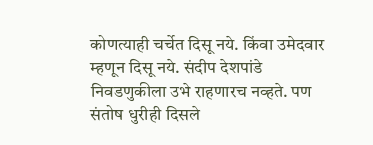कोणत्याही चर्चेत दिसू नये. किंवा उमेदवार म्हणून दिसू नये. संदीप देशपांडे निवडणुकीला उभे राहणारच नव्हते. पण संतोष धुरीही दिसले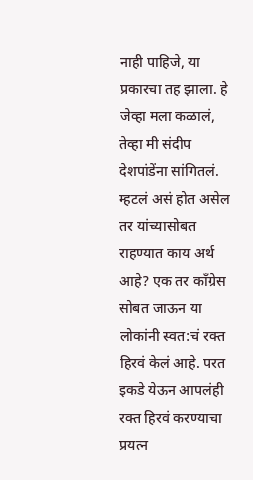नाही पाहिजे, या प्रकारचा तह झाला. हे जेव्हा मला कळालं, तेव्हा मी संदीप देशपांडेंना सांगितलं. म्हटलं असं होत असेल तर यांच्यासोबत राहण्यात काय अर्थ आहे? एक तर काँग्रेस सोबत जाऊन या लोकांनी स्वत:चं रक्त हिरवं केलं आहे. परत इकडे येऊन आपलंही रक्त हिरवं करण्याचा प्रयत्न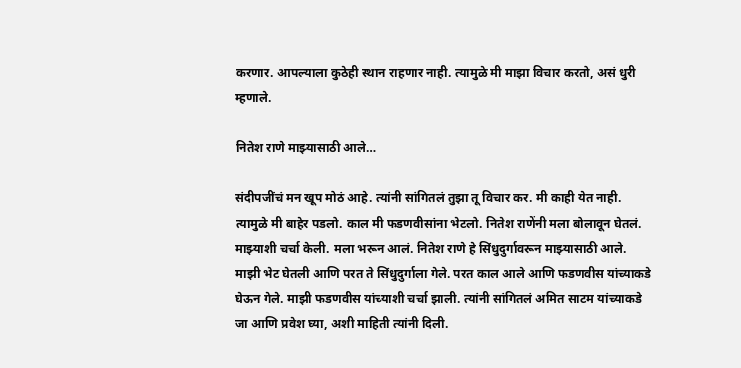करणार. आपल्याला कुठेही स्थान राहणार नाही. त्यामुळे मी माझा विचार करतो, असं धुरी म्हणाले.

नितेश राणे माझ्यासाठी आले…

संदीपजींचं मन खूप मोठं आहे. त्यांनी सांगितलं तुझा तू विचार कर. मी काही येत नाही. त्यामुळे मी बाहेर पडलो. काल मी फडणवीसांना भेटलो. नितेश राणेंनी मला बोलावून घेतलं. माझ्याशी चर्चा केली. मला भरून आलं. नितेश राणे हे सिंधुदुर्गावरून माझ्यासाठी आले. माझी भेट घेतली आणि परत ते सिंधुदुर्गाला गेले. परत काल आले आणि फडणवीस यांच्याकडे घेऊन गेले. माझी फडणवीस यांच्याशी चर्चा झाली. त्यांनी सांगितलं अमित साटम यांच्याकडे जा आणि प्रवेश घ्या, अशी माहिती त्यांनी दिली.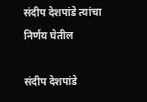संदीप देशपांडे त्यांचा निर्णय घेतील

संदीप देशपांडे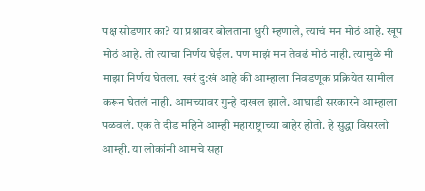पक्ष सोडणार का? या प्रश्नावर बोलताना धुरी म्हणाले, त्याचं मन मोठं आहे. खूप मोठं आहे. तो त्याचा निर्णय घेईल. पण माझं मन तेवढं मोठं नाही. त्यामुळे मी माझा निर्णय घेतला. खरं दु:खं आहे की आम्हाला निवडणूक प्रक्रियेत सामील करून घेतलं नाही. आमच्यावर गुन्हे दाखल झाले. आघाडी सरकारने आम्हाला पळवलं. एक ते दीड महिने आम्ही महाराष्ट्राच्या बाहेर होतो. हे सुद्धा विसरलो आम्ही. या लोकांनी आमचे सहा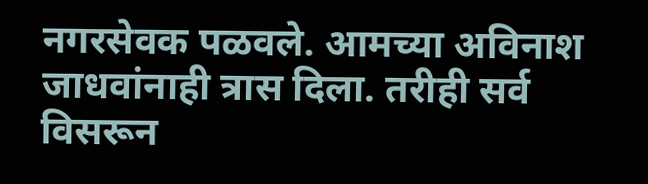नगरसेवक पळवले. आमच्या अविनाश जाधवांनाही त्रास दिला. तरीही सर्व विसरून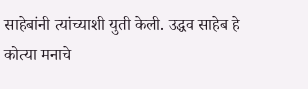साहेबांनी त्यांच्याशी युती केली. उद्धव साहेब हे कोत्या मनाचे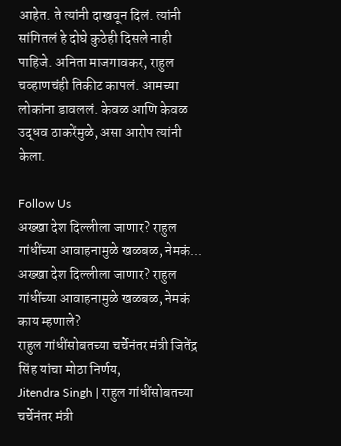आहेत. ते त्यांनी दाखवून दिलं. त्यांनी सांगितलं हे दोघे कुठेही दिसले नाही पाहिजे. अनिता माजगावकर, राहुल चव्हाणचंही तिकीट कापलं. आमच्या लोकांना डावललं. केवळ आणि केवळ उद्धव ठाकरेंमुळे, असा आरोप त्यांनी केला.

Follow Us
अख्खा देश दिल्लीला जाणार? राहुल गांधींच्या आवाहनामुळे खळबळ, नेमकं...
अख्खा देश दिल्लीला जाणार? राहुल गांधींच्या आवाहनामुळे खळबळ, नेमकं काय म्हणाले?
राहुल गांधींसोबतच्या चर्चेनंतर मंत्री जितेंद्र सिंह यांचा मोठा निर्णय,
Jitendra Singh | राहुल गांधींसोबतच्या चर्चेनंतर मंत्री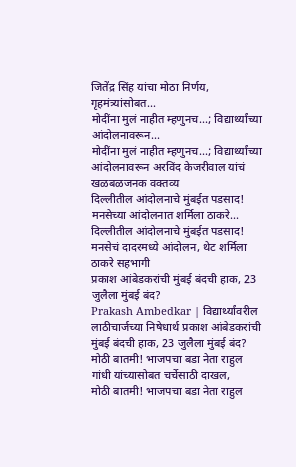जितेंद्र सिंह यांचा मोठा निर्णय, गृहमंत्र्यांसोबत...
मोदींना मुलं नाहीत म्हणुनच...; विद्यार्थ्यांच्या आंदोलनावरून...
मोदींना मुलं नाहीत म्हणुनच...; विद्यार्थ्यांच्या आंदोलनावरून अरविंद केजरीवाल यांचं खळबळजनक वक्तव्य
दिल्लीतील आंदोलनाचे मुंबईत पडसाद! मनसेच्या आंदोलनात शर्मिला ठाकरे...
दिल्लीतील आंदोलनाचे मुंबईत पडसाद! मनसेचं दादरमध्ये आंदोलन, थेट शर्मिला ठाकरे सहभागी
प्रकाश आंबेडकरांची मुंबई बंदची हाक, 23 जुलैला मुंबई बंद?
Prakash Ambedkar | विद्यार्थ्यांवरील लाठीचार्जच्या निषेधार्थ प्रकाश आंबेडकरांची मुंबई बंदची हाक, 23 जुलैला मुंबई बंद?
मोठी बातमी! भाजपचा बडा नेता राहुल गांधी यांच्यासोबत चर्चेसाठी दाखल,
मोठी बातमी! भाजपचा बडा नेता राहुल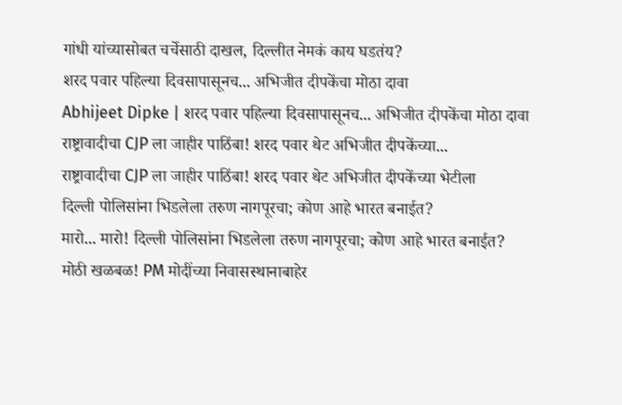गांधी यांच्यासोबत चर्चेसाठी दाखल, दिल्लीत नेमकं काय घडतंय?
शरद पवार पहिल्या दिवसापासूनच... अभिजीत दीपकेंचा मोठा दावा
Abhijeet Dipke | शरद पवार पहिल्या दिवसापासूनच... अभिजीत दीपकेंचा मोठा दावा
राष्ट्रावादीचा CJP ला जाहीर पाठिंबा! शरद पवार थेट अभिजीत दीपकेंच्या...
राष्ट्रावादीचा CJP ला जाहीर पाठिंबा! शरद पवार थेट अभिजीत दीपकेंच्या भेटीला
दिल्ली पोलिसांना भिडलेला तरुण नागपूरचा; कोण आहे भारत बनाईत?
मारो... मारो! दिल्ली पोलिसांना भिडलेला तरुण नागपूरचा; कोण आहे भारत बनाईत?
मोठी खळबळ! PM मोदींच्या निवासस्थानाबाहेर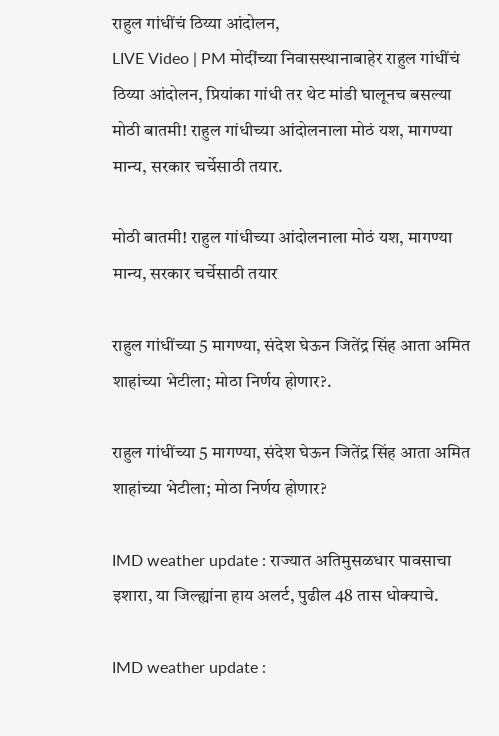राहुल गांधींचं ठिय्या आंदोलन,
LIVE Video | PM मोदींच्या निवासस्थानाबाहेर राहुल गांधींचं ठिय्या आंदोलन, प्रियांका गांधी तर थेट मांडी घालूनच बसल्या
मोठी बातमी! राहुल गांधीच्या आंदोलनाला मोठं यश, मागण्या मान्य, सरकार चर्चेसाठी तयार.

मोठी बातमी! राहुल गांधीच्या आंदोलनाला मोठं यश, मागण्या मान्य, सरकार चर्चेसाठी तयार

राहुल गांधींच्या 5 मागण्या, संदेश घेऊन जितेंद्र सिंह आता अमित शाहांच्या भेटीला; मोठा निर्णय होणार?.

राहुल गांधींच्या 5 मागण्या, संदेश घेऊन जितेंद्र सिंह आता अमित शाहांच्या भेटीला; मोठा निर्णय होणार?

IMD weather update : राज्यात अतिमुसळधार पावसाचा इशारा, या जिल्ह्यांना हाय अलर्ट, पुढील 48 तास धोक्याचे.

IMD weather update :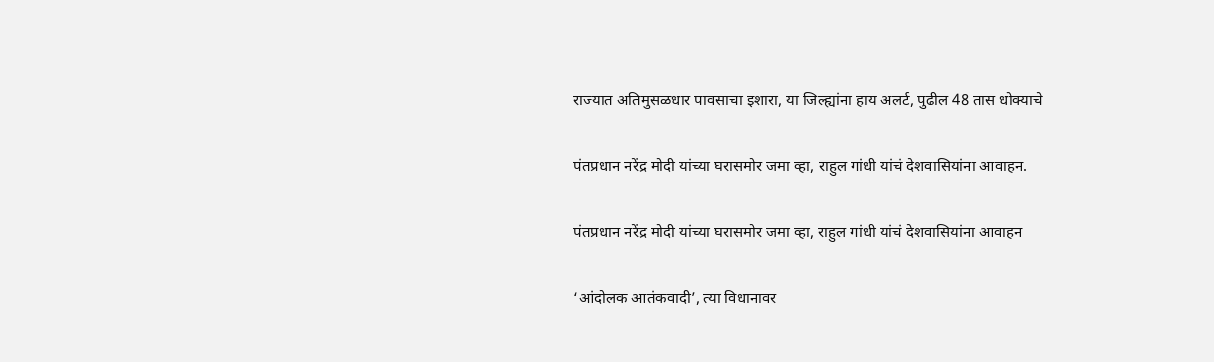राज्यात अतिमुसळधार पावसाचा इशारा, या जिल्ह्यांना हाय अलर्ट, पुढील 48 तास धोक्याचे

पंतप्रधान नरेंद्र मोदी यांच्या घरासमोर जमा व्हा, राहुल गांधी यांचं देशवासियांना आवाहन.

पंतप्रधान नरेंद्र मोदी यांच्या घरासमोर जमा व्हा, राहुल गांधी यांचं देशवासियांना आवाहन

‘आंदोलक आतंकवादी’, त्या विधानावर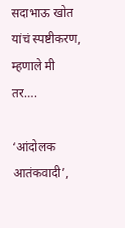सदाभाऊ खोत यांचं स्पष्टीकरण, म्हणाले मी तर….

‘आंदोलक आतंकवादी’,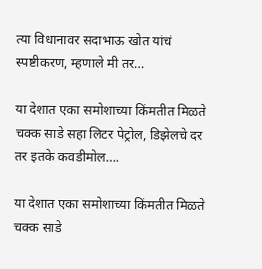त्या विधानावर सदाभाऊ खोत यांचं स्पष्टीकरण, म्हणाले मी तर…

या देशात एका समोशाच्या किंमतीत मिळते चक्क साडे सहा लिटर पेट्रोल, डिझेलचे दर तर इतके कवडीमोल….

या देशात एका समोशाच्या किंमतीत मिळते चक्क साडे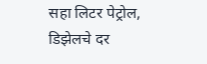सहा लिटर पेट्रोल, डिझेलचे दर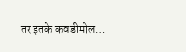तर इतके कवडीमोल…